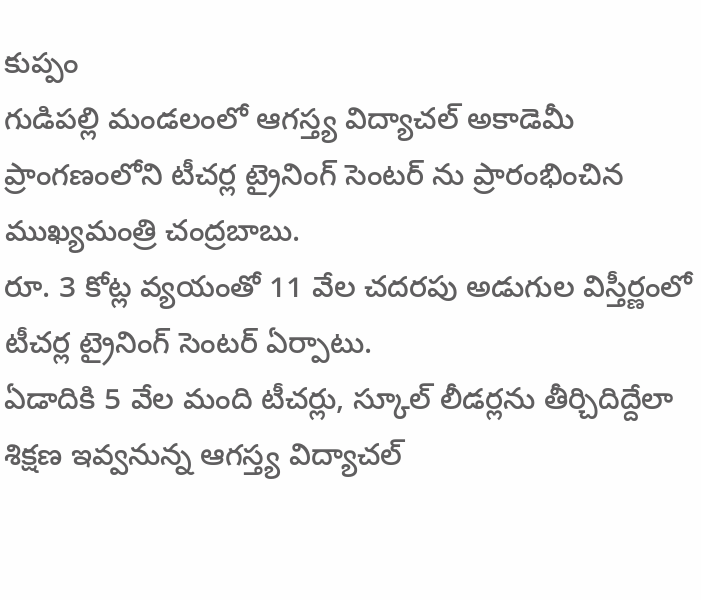కుప్పం
గుడిపల్లి మండలంలో ఆగస్త్య విద్యాచల్ అకాడెమీ ప్రాంగణంలోని టీచర్ల ట్రైనింగ్ సెంటర్ ను ప్రారంభించిన ముఖ్యమంత్రి చంద్రబాబు.
రూ. 3 కోట్ల వ్యయంతో 11 వేల చదరపు అడుగుల విస్తీర్ణంలో టీచర్ల ట్రైనింగ్ సెంటర్ ఏర్పాటు.
ఏడాదికి 5 వేల మంది టీచర్లు, స్కూల్ లీడర్లను తీర్చిదిద్దేలా శిక్షణ ఇవ్వనున్న ఆగస్త్య విద్యాచల్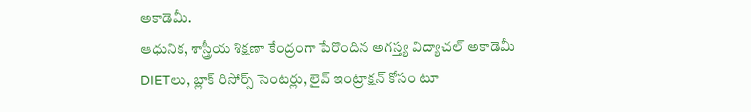అకాడెమీ.
ఆధునిక, శాస్త్రీయ శిక్షణా కేంద్రంగా పేరొందిన అగస్త్య విద్యాచల్ అకాడెమీ
DIETలు, బ్లాక్ రిసోర్స్ సెంటర్లు, లైవ్ ఇంట్రాక్షన్ కోసం టూ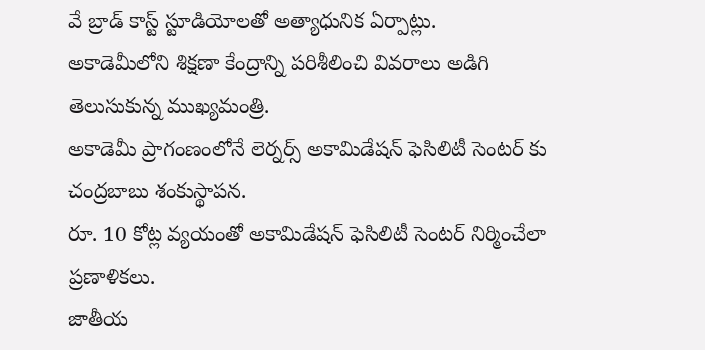వే బ్రాడ్ కాస్ట్ స్టూడియోలతో అత్యాధునిక ఏర్పాట్లు.
అకాడెమీలోని శిక్షణా కేంద్రాన్ని పరిశీలించి వివరాలు అడిగి తెలుసుకున్న ముఖ్యమంత్రి.
అకాడెమీ ప్రాగంణంలోనే లెర్నర్స్ అకామిడేషన్ ఫెసిలిటీ సెంటర్ కు చంద్రబాబు శంకుస్థాపన.
రూ. 10 కోట్ల వ్యయంతో అకామిడేషన్ ఫెసిలిటీ సెంటర్ నిర్మించేలా ప్రణాళికలు.
జాతీయ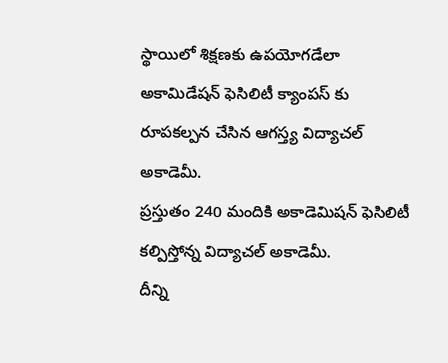స్థాయిలో శిక్షణకు ఉపయోగడేలా అకామిడేషన్ ఫెసిలిటీ క్యాంపస్ కు రూపకల్పన చేసిన ఆగస్త్య విద్యాచల్ అకాడెమీ.
ప్రస్తుతం 240 మందికి అకాడెమిషన్ ఫెసిలిటీ కల్పిస్తోన్న విద్యాచల్ అకాడెమీ.
దీన్ని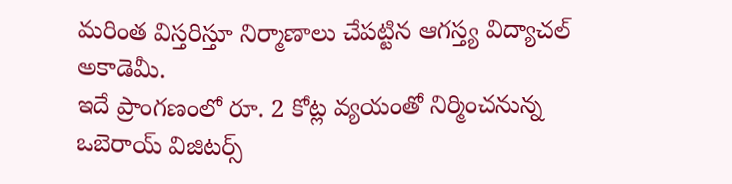మరింత విస్తరిస్తూ నిర్మాణాలు చేపట్టిన ఆగస్త్య విద్యాచల్ అకాడెమీ.
ఇదే ప్రాంగణంలో రూ. 2 కోట్ల వ్యయంతో నిర్మించనున్న ఒబెరాయ్ విజిటర్స్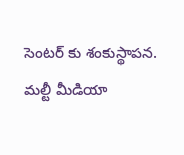సెంటర్ కు శంకుస్థాపన.
మల్టీ మీడియా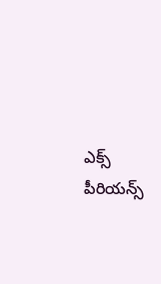ఎక్స్ పీరియన్స్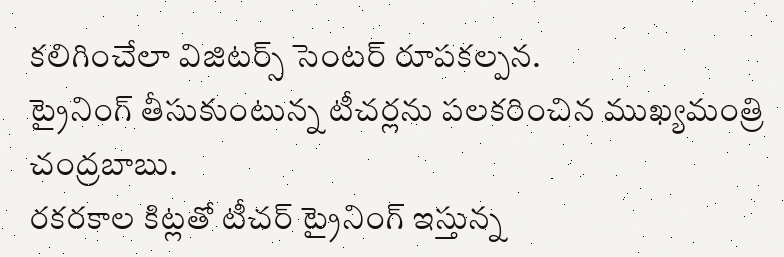కలిగించేలా విజిటర్స్ సెంటర్ రూపకల్పన.
ట్రైనింగ్ తీసుకుంటున్న టీచర్లను పలకరించిన ముఖ్యమంత్రి చంద్రబాబు.
రకరకాల కిట్లతో టీచర్ ట్రైనింగ్ ఇస్తున్న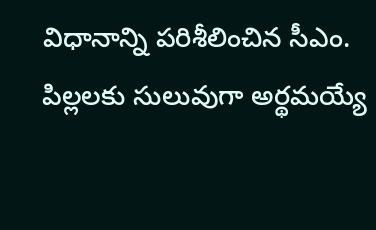విధానాన్ని పరిశీలించిన సీఎం.
పిల్లలకు సులువుగా అర్థమయ్యే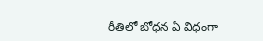రీతిలో బోధన ఏ విధంగా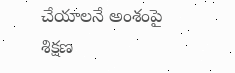చేయాలనే అంశంపై
శిక్షణ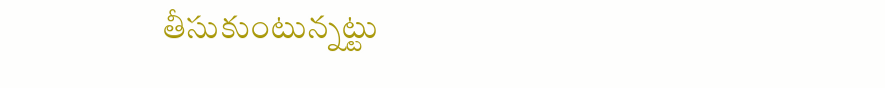తీసుకుంటున్నట్టు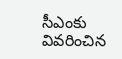సీఎంకు వివరించిన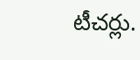టీచర్లు.